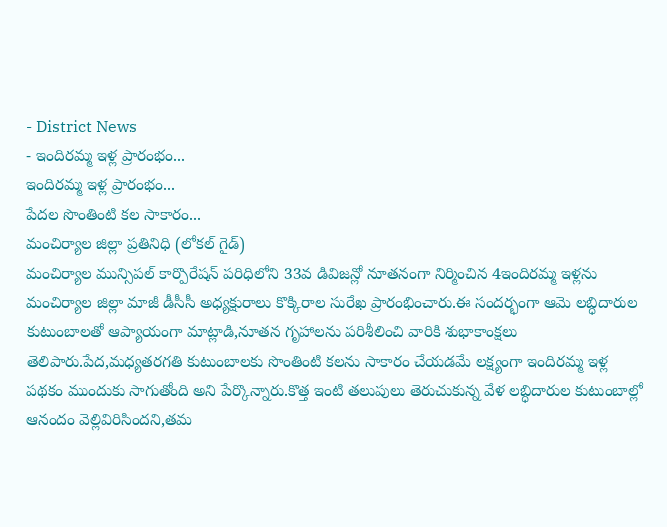- District News
- ఇందిరమ్మ ఇళ్ల ప్రారంభం...
ఇందిరమ్మ ఇళ్ల ప్రారంభం...
పేదల సొంతింటి కల సాకారం...
మంచిర్యాల జిల్లా ప్రతినిధి (లోకల్ గైడ్)
మంచిర్యాల మున్సిపల్ కార్పొరేషన్ పరిధిలోని 33వ డివిజన్లో నూతనంగా నిర్మించిన 4ఇందిరమ్మ ఇళ్లను మంచిర్యాల జిల్లా మాజీ డీసీసీ అధ్యక్షురాలు కొక్కిరాల సురేఖ ప్రారంభించారు.ఈ సందర్భంగా ఆమె లబ్ధిదారుల కుటుంబాలతో ఆప్యాయంగా మాట్లాడి,నూతన గృహాలను పరిశీలించి వారికి శుభాకాంక్షలు తెలిపారు.పేద,మధ్యతరగతి కుటుంబాలకు సొంతింటి కలను సాకారం చేయడమే లక్ష్యంగా ఇందిరమ్మ ఇళ్ల పథకం ముందుకు సాగుతోంది అని పేర్కొన్నారు.కొత్త ఇంటి తలుపులు తెరుచుకున్న వేళ లబ్ధిదారుల కుటుంబాల్లో ఆనందం వెల్లివిరిసిందని,తమ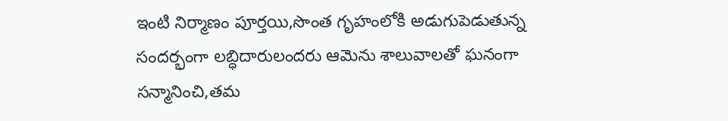ఇంటి నిర్మాణం పూర్తయి,సొంత గృహంలోకి అడుగుపెడుతున్న సందర్భంగా లబ్ధిదారులందరు ఆమెను శాలువాలతో ఘనంగా సన్మానించి,తమ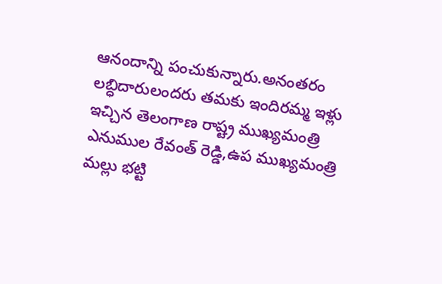ఆనందాన్ని పంచుకున్నారు.అనంతరం లబ్ధిదారులందరు తమకు ఇందిరమ్మ ఇళ్లు ఇచ్చిన తెలంగాణ రాష్ట్ర ముఖ్యమంత్రి ఎనుముల రేవంత్ రెడ్డి,ఉప ముఖ్యమంత్రి మల్లు భట్టి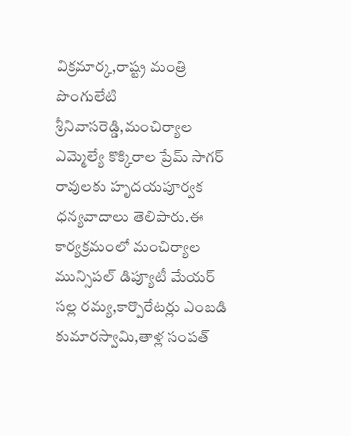విక్రమార్క,రాష్ట్ర మంత్రి పొంగులేటి శ్రీనివాసరెడ్డి,మంచిర్యాల ఎమ్మెల్యే కొక్కిరాల ప్రేమ్ సాగర్ రావులకు హృదయపూర్వక ధన్యవాదాలు తెలిపారు.ఈ కార్యక్రమంలో మంచిర్యాల మున్సిపల్ డిప్యూటీ మేయర్ సల్ల రమ్య,కార్పొరేటర్లు ఎంబడి కుమారస్వామి,తాళ్ల సంపత్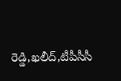రెడ్డి,ఖలీద్,టీపీసీసీ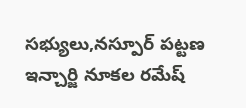సభ్యులు,నస్పూర్ పట్టణ ఇన్చార్జి నూకల రమేష్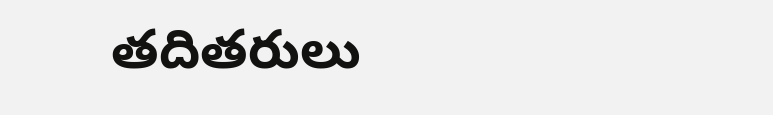తదితరులు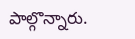పాల్గొన్నారు.